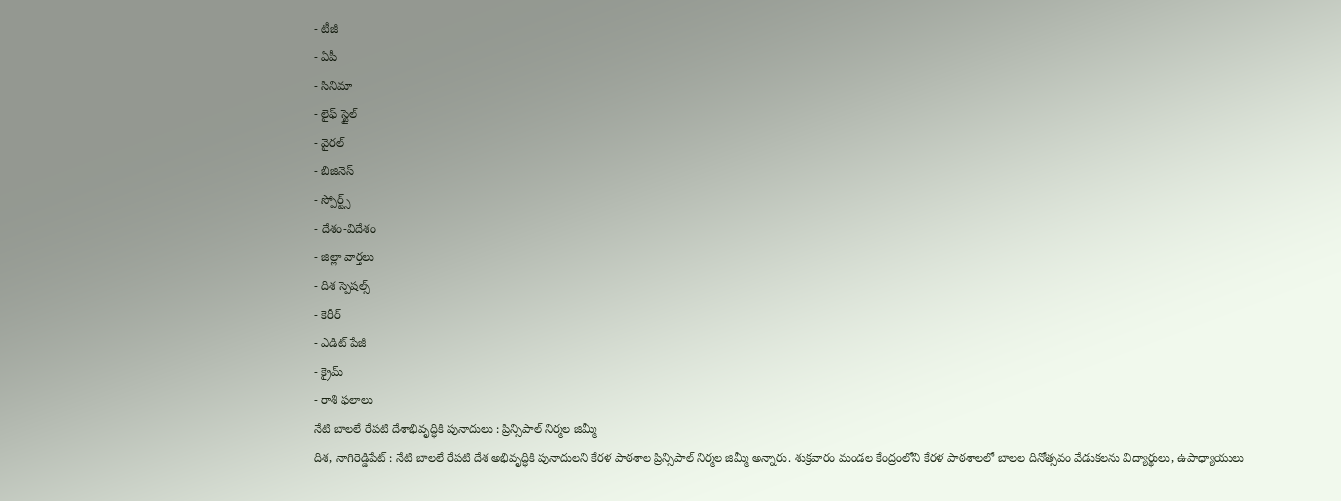- టీజీ
- ఏపీ
- సినిమా
- లైఫ్ స్టైల్
- వైరల్
- బిజినెస్
- స్పోర్ట్స్
- దేశం-విదేశం
- జిల్లా వార్తలు
- దిశ స్పెషల్స్
- కెరీర్
- ఎడిట్ పేజీ
- క్రైమ్
- రాశి ఫలాలు
నేటి బాలలే రేపటి దేశాభివృద్ధికి పునాదులు : ప్రిన్సిపాల్ నిర్మల జిమ్మీ
దిశ, నాగిరెడ్డిపేట్ : నేటి బాలలే రేపటి దేశ అభివృద్ధికి పునాదులని కేరళ పాఠశాల ప్రిన్సిపాల్ నిర్మల జిమ్మీ అన్నారు. శుక్రవారం మండల కేంద్రంలోని కేరళ పాఠశాలలో బాలల దినోత్సవం వేడుకలను విద్యార్థులు, ఉపాధ్యాయులు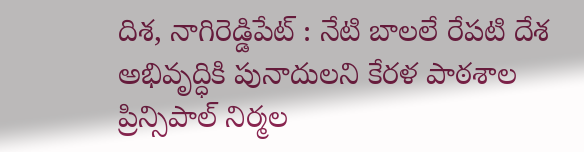దిశ, నాగిరెడ్డిపేట్ : నేటి బాలలే రేపటి దేశ అభివృద్ధికి పునాదులని కేరళ పాఠశాల ప్రిన్సిపాల్ నిర్మల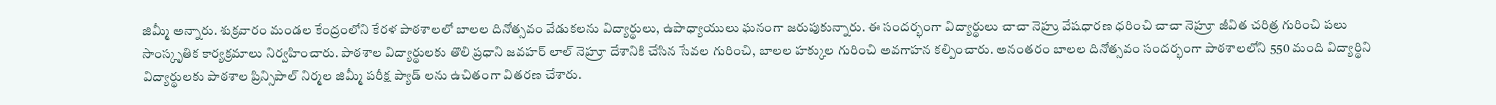జిమ్మీ అన్నారు. శుక్రవారం మండల కేంద్రంలోని కేరళ పాఠశాలలో బాలల దినోత్సవం వేడుకలను విద్యార్థులు, ఉపాధ్యాయులు ఘనంగా జరుపుకున్నారు. ఈ సందర్భంగా విద్యార్థులు చాచా నెహ్రు వేషధారణ ధరించి చాచా నెహ్రూ జీవిత చరిత్ర గురించి పలు సాంస్కృతిక కార్యక్రమాలు నిర్వహించారు. పాఠశాల విద్యార్థులకు తొలి ప్రధాని జవహర్ లాల్ నెహ్రూ దేశానికి చేసిన సేవల గురించి, బాలల హక్కుల గురించి అవగాహన కల్పించారు. అనంతరం బాలల దినోత్సవం సందర్భంగా పాఠశాలలోని 550 మంది విద్యార్థిని విద్యార్థులకు పాఠశాల ప్రిన్సిపాల్ నిర్మల జిమ్మీ పరీక్ష ప్యాడ్ లను ఉచితంగా వితరణ చేశారు.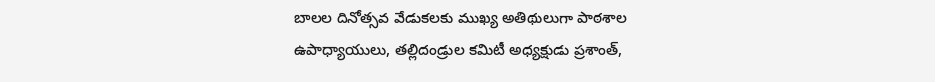బాలల దినోత్సవ వేడుకలకు ముఖ్య అతిథులుగా పాఠశాల ఉపాధ్యాయులు, తల్లిదండ్రుల కమిటీ అధ్యక్షుడు ప్రశాంత్,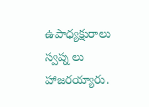ఉపాధ్యక్షురాలు స్వప్న లు హాజరయ్యారు.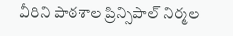వీరిని పాఠశాల ప్రిన్సిపాల్ నిర్మల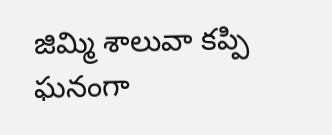జిమ్మి శాలువా కప్పి ఘనంగా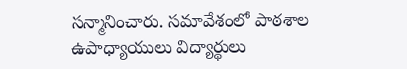సన్మానించారు. సమావేశంలో పాఠశాల ఉపాధ్యాయులు విద్యార్థులు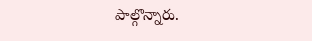పాల్గొన్నారు.